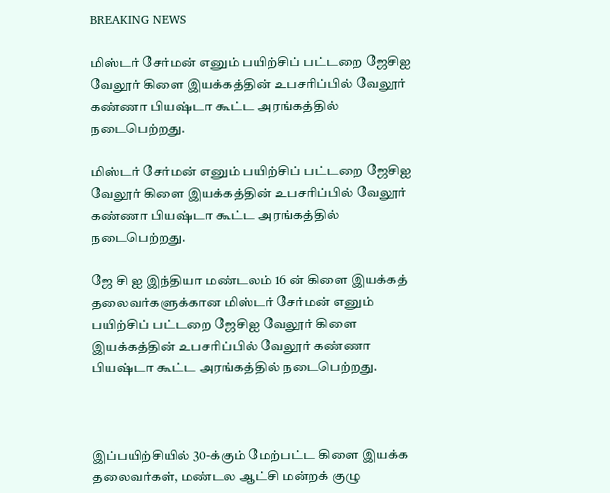BREAKING NEWS

மிஸ்டர் சேர்மன் எனும் பயிற்சிப் பட்டறை ஜேசிஐ வேலூர் கிளை இயக்கத்தின் உபசரிப்பில் வேலூர் கண்ணா பியஷ்டா கூட்ட அரங்கத்தில் நடைபெற்றது.

மிஸ்டர் சேர்மன் எனும் பயிற்சிப் பட்டறை ஜேசிஐ வேலூர் கிளை இயக்கத்தின் உபசரிப்பில் வேலூர் கண்ணா பியஷ்டா கூட்ட அரங்கத்தில் நடைபெற்றது.

ஜே சி ஐ இந்தியா மண்டலம் 16 ன் கிளை இயக்கத் தலைவர்களுக்கான மிஸ்டர் சேர்மன் எனும் பயிற்சிப் பட்டறை ஜேசிஐ வேலூர் கிளை இயக்கத்தின் உபசரிப்பில் வேலூர் கண்ணா பியஷ்டா கூட்ட அரங்கத்தில் நடைபெற்றது.



இப்பயிற்சியில் 30-க்கும் மேற்பட்ட கிளை இயக்க தலைவர்கள், மண்டல ஆட்சி மன்றக் குழு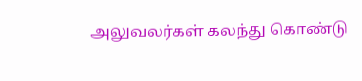அலுவலர்கள் கலந்து கொண்டு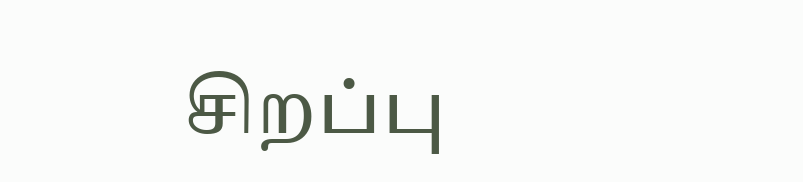சிறப்பு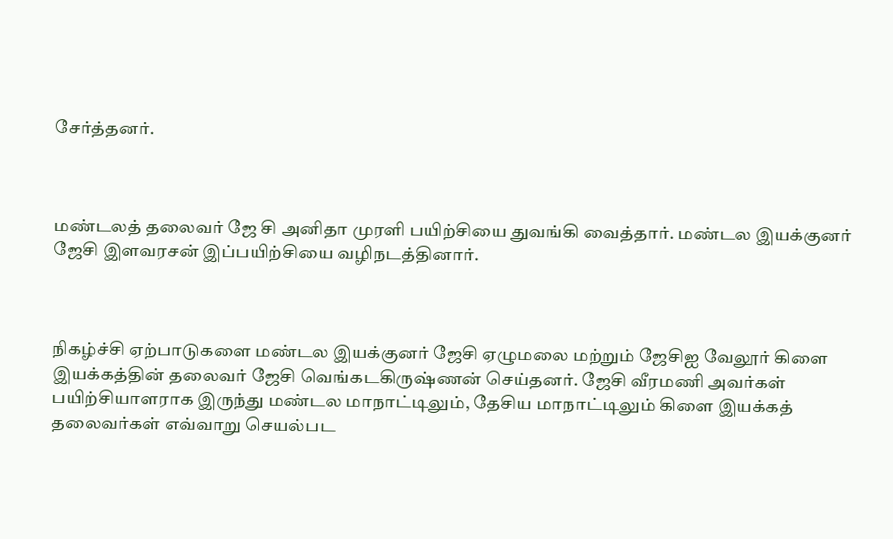சேர்த்தனர்.



மண்டலத் தலைவர் ஜே சி அனிதா முரளி பயிற்சியை துவங்கி வைத்தார். மண்டல இயக்குனர் ஜேசி இளவரசன் இப்பயிற்சியை வழிநடத்தினார்.



நிகழ்ச்சி ஏற்பாடுகளை மண்டல இயக்குனர் ஜேசி ஏழுமலை மற்றும் ஜேசிஐ வேலூர் கிளை இயக்கத்தின் தலைவர் ஜேசி வெங்கடகிருஷ்ணன் செய்தனர். ஜேசி வீரமணி அவர்கள் பயிற்சியாளராக இருந்து மண்டல மாநாட்டிலும், தேசிய மாநாட்டிலும் கிளை இயக்கத் தலைவர்கள் எவ்வாறு செயல்பட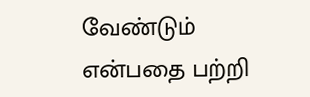வேண்டும் என்பதை பற்றி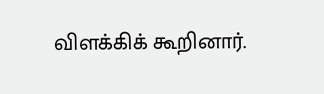விளக்கிக் கூறினார்.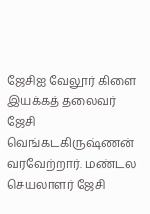ஜேசிஐ வேலூர் கிளை இயக்கத் தலைவர் ஜேசி வெங்கடகிருஷ்ணன் வரவேற்றார். மண்டல செயலாளர் ஜேசி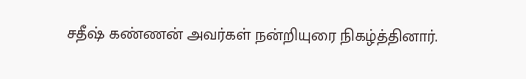சதீஷ் கண்ணன் அவர்கள் நன்றியுரை நிகழ்த்தினார்.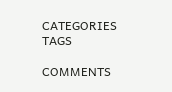CATEGORIES
TAGS

COMMENTS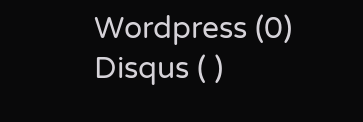Wordpress (0)
Disqus ( )